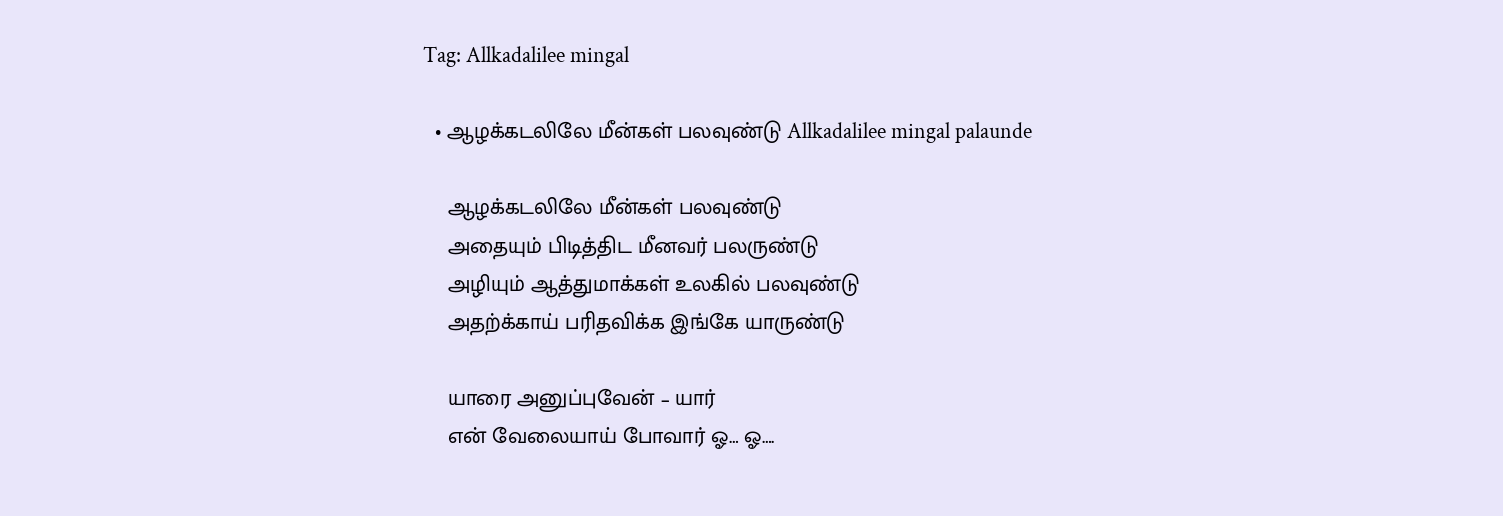Tag: Allkadalilee mingal

  • ஆழக்கடலிலே மீன்கள் பலவுண்டு Allkadalilee mingal palaunde

    ஆழக்கடலிலே மீன்கள் பலவுண்டு
    அதையும் பிடித்திட மீனவர் பலருண்டு
    அழியும் ஆத்துமாக்கள் உலகில் பலவுண்டு
    அதற்க்காய் பரிதவிக்க இங்கே யாருண்டு

    யாரை அனுப்புவேன் – யார்
    என் வேலையாய் போவார் ஓ… ஓ….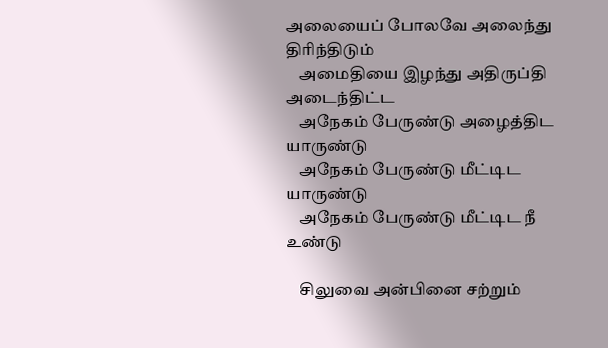அலையைப் போலவே அலைந்து திரிந்திடும்
    அமைதியை இழந்து அதிருப்தி அடைந்திட்ட
    அநேகம் பேருண்டு அழைத்திட யாருண்டு
    அநேகம் பேருண்டு மீட்டிட யாருண்டு
    அநேகம் பேருண்டு மீட்டிட நீ உண்டு

    சிலுவை அன்பினை சற்றும்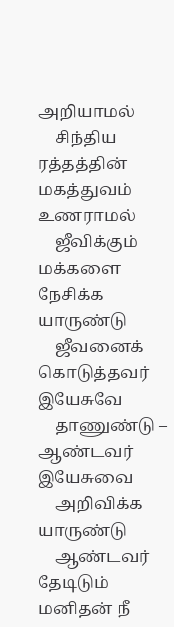அறியாமல்
    சிந்திய ரத்தத்தின் மகத்துவம் உணராமல்
    ஜீவிக்கும் மக்களை நேசிக்க யாருண்டு
    ஜீவனைக் கொடுத்தவர் இயேசுவே
    தாணுண்டு – ஆண்டவர் இயேசுவை
    அறிவிக்க யாருண்டு
    ஆண்டவர் தேடிடும் மனிதன் நீ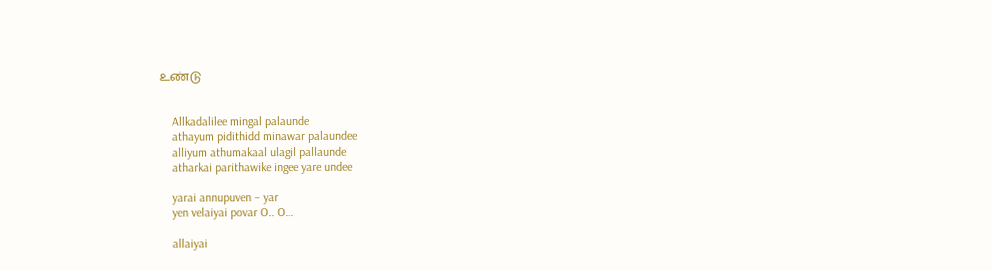உண்டு


    Allkadalilee mingal palaunde
    athayum pidithidd minawar palaundee
    alliyum athumakaal ulagil pallaunde
    atharkai parithawike ingee yare undee

    yarai annupuven – yar
    yen velaiyai povar O.. O…

    allaiyai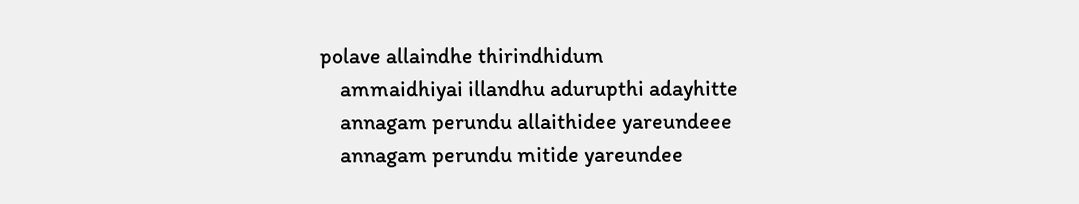polave allaindhe thirindhidum
    ammaidhiyai illandhu adurupthi adayhitte
    annagam perundu allaithidee yareundeee
    annagam perundu mitide yareundee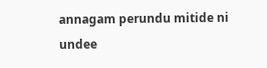annagam perundu mitide ni undee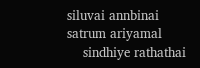siluvai annbinai satrum ariyamal
    sindhiye rathathai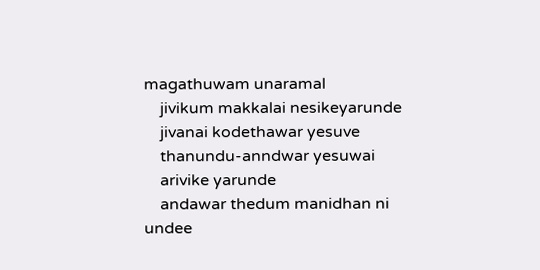magathuwam unaramal
    jivikum makkalai nesikeyarunde
    jivanai kodethawar yesuve
    thanundu-anndwar yesuwai
    arivike yarunde
    andawar thedum manidhan ni undee